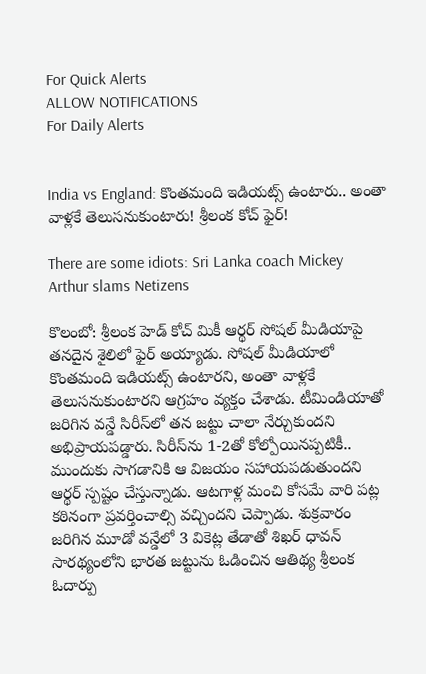For Quick Alerts
ALLOW NOTIFICATIONS
For Daily Alerts


India vs England: కొంతమంది ఇడియట్స్‌ ఉంటారు.. అంతా వాళ్లకే తెలుసనుకుంటారు! శ్రీలంక కోచ్‌ ఫైర్!

There are some idiots: Sri Lanka coach Mickey Arthur slams Netizens

కొలంబో: శ్రీలంక హెడ్ కోచ్‌ మికీ ఆర్థర్‌ సోషల్ మీడియాపై తనదైన శైలిలో ఫైర్ అయ్యాడు. సోషల్ మీడియాలో కొంతమంది ఇడియట్స్‌ ఉంటారని, అంతా వాళ్లకే తెలుసనుకుంటారని ఆగ్రహం వ్యక్తం చేశాడు. టీమిండియాతో జరిగిన వన్డే సిరీస్‌లో తన జట్టు చాలా నేర్చుకుందని అభిప్రాయపడ్డారు. సిరీస్‌ను 1-2తో కోల్పోయినప్పటికీ.. ముందుకు సాగడానికి ఆ విజయం సహాయపడుతుందని ఆర్థర్ స్పష్టం చేస్తున్నాడు. ఆటగాళ్ల మంచి కోసమే వారి పట్ల కఠినంగా ప్రవర్తించాల్సి వచ్చిందని చెప్పాడు. శుక్రవారం జరిగిన మూడో వన్డేలో 3 వికెట్ల తేడాతో శిఖర్‌ ధావన్‌ సారథ్యంలోని భారత జట్టును ఓడించిన ఆతిథ్య శ్రీలంక ఓదార్పు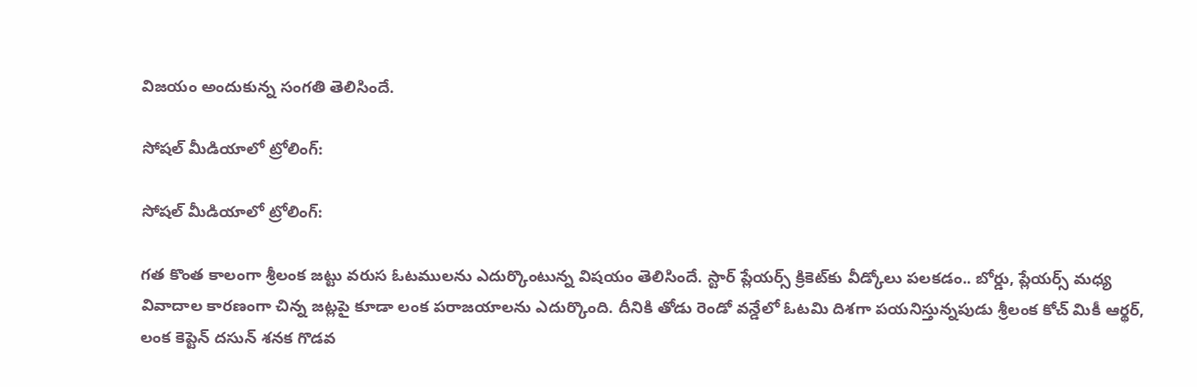విజయం అందుకున్న సంగతి తెలిసిందే.

సోషల్‌ మీడియాలో ట్రోలింగ్‌:

సోషల్‌ మీడియాలో ట్రోలింగ్‌:

గత కొంత కాలంగా శ్రీలంక జట్టు వరుస ఓటములను ఎదుర్కొంటున్న విషయం తెలిసిందే. స్టార్ ప్లేయర్స్ క్రికెట్‌కు వీడ్కోలు పలకడం.. బోర్డు, ప్లేయర్స్ మధ్య వివాదాల కారణంగా చిన్న జట్లపై కూడా లంక పరాజయాలను ఎదుర్కొంది. దీనికి తోడు రెండో వన్డేలో ఓటమి దిశగా పయనిస్తున్నపుడు శ్రీలంక కోచ్‌ మికీ ఆర్థర్‌, లంక కెప్టెన్‌ దసున్‌ శనక గొడవ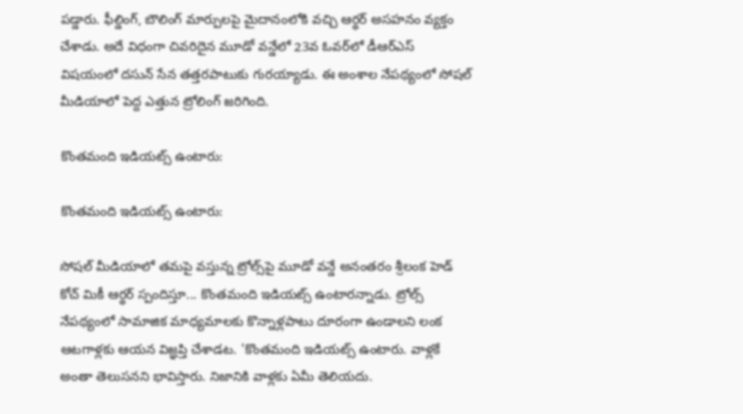పడ్డారు. ఫీల్డింగ్, బౌలింగ్ మార్పులపై మైదానంలోకి వచ్చి ఆర్థర్‌ అసహనం వ్యక్తం చేశాడు. అదే విధంగా చివరిదైన మూడో వన్డేలో 23వ ఓవర్‌లో డీఆర్‌ఎస్‌ విషయంలో దసున్‌ సేన తత్తరపాటుకు గురయ్యాడు. ఈ అంశాల నేపథ్యంలో సోషల్‌ మీడియాలో పెద్ద ఎత్తున ట్రోలింగ్‌ జరిగింది.

కొంతమంది ఇడియట్స్‌ ఉంటారు:

కొంతమంది ఇడియట్స్‌ ఉంటారు:

సోషల్‌ మీడియాలో తమపై వస్తున్న ట్రోల్స్‌పై మూడో వన్డే అనంతరం శ్రీలంక హెడ్ కోచ్‌ మికీ ఆర్థర్‌ స్పందిస్తూ... కొంతమంది ఇడియట్స్‌ ఉంటారన్నాడు. ట్రోల్స్‌ నేపథ్యంలో సామాజిక మాధ్యమాలకు కొన్నాళ్లపాటు దూరంగా ఉండాలని లంక ఆటగాళ్లకు ఆయన విజ్ఞప్తి చేశాడట. 'కొంతమంది ఇడియట్స్‌ ఉంటారు. వాళ్లకే అంతా తెలుసనని భావిస్తారు. నిజానికి వాళ్లకు ఏమీ తెలియదు.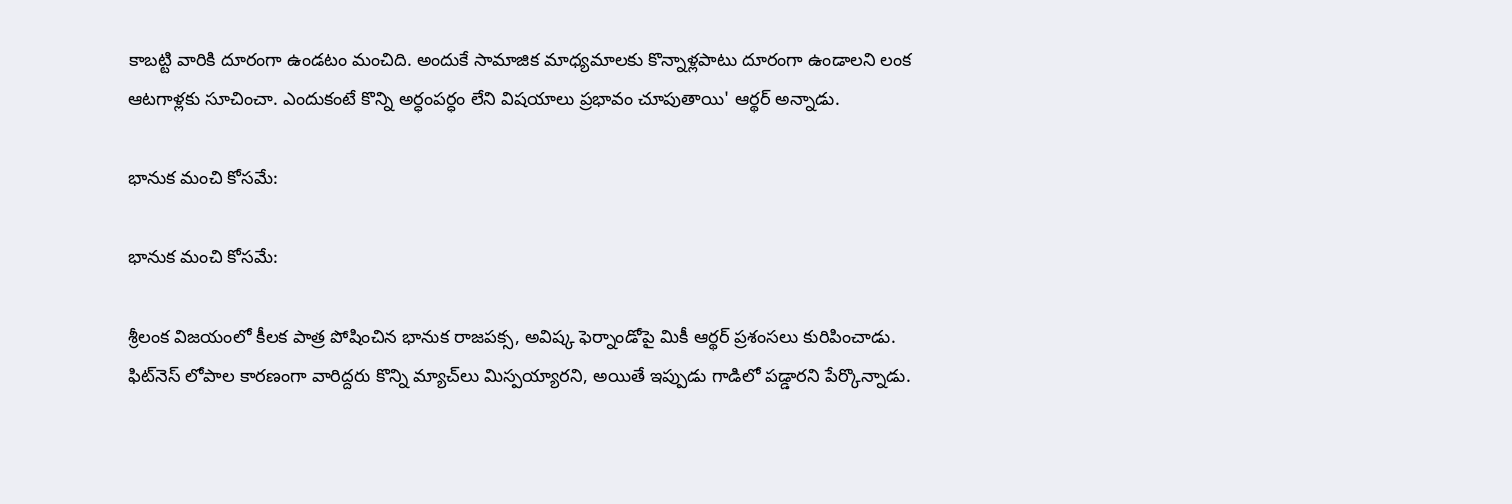కాబట్టి వారికి దూరంగా ఉండటం మంచిది. అందుకే సామాజిక మాధ్యమాలకు కొన్నాళ్లపాటు దూరంగా ఉండాలని లంక ఆటగాళ్లకు సూచించా. ఎందుకంటే కొన్ని అర్ధంపర్ధం లేని విషయాలు ప్రభావం చూపుతాయి' ఆర్థర్‌ అన్నాడు.

భానుక మంచి కోసమే:

భానుక మంచి కోసమే:

శ్రీలంక విజయంలో కీలక పాత్ర పోషించిన భానుక రాజపక్స, అవిష్క ఫెర్నాండోపై మికీ ఆర్థర్‌ ప్రశంసలు కురిపించాడు. ఫిట్‌నెస్‌ లోపాల కారణంగా వారిద్దరు కొన్ని మ్యాచ్‌లు మిస్పయ్యారని, అయితే ఇప్పుడు గాడిలో పడ్డారని పేర్కొన్నాడు.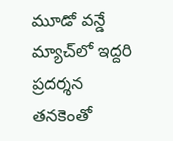మూడో వన్డే మ్యాచ్‌లో ఇద్దరి ప్రదర్శన తనకెంతో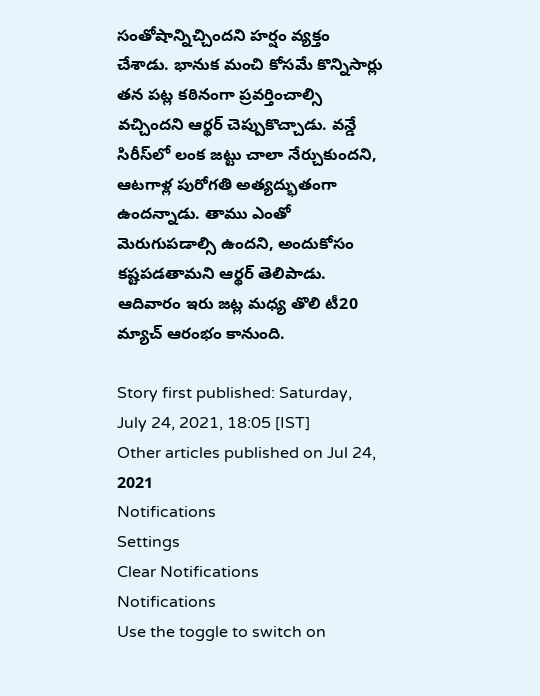సంతోషాన్నిచ్చిందని హర్షం వ్యక్తం చేశాడు. భానుక మంచి కోసమే కొన్నిసార్లు తన పట్ల కఠినంగా ప్రవర్తించాల్సి వచ్చిందని ఆర్థర్‌ చెప్పుకొచ్చాడు. వన్డే సిరీస్‌లో లంక జట్టు చాలా నేర్చుకుందని, ఆటగాళ్ల పురోగతి అత్యద్భుతంగా ఉందన్నాడు. తాము ఎంతో మెరుగుపడాల్సి ఉందని, అందుకోసం కష్టపడతామని ఆర్థర్‌ తెలిపాడు. ఆదివారం ఇరు జట్ల మధ్య తొలి టీ20 మ్యాచ్ ఆరంభం కానుంది.

Story first published: Saturday, July 24, 2021, 18:05 [IST]
Other articles published on Jul 24, 2021
Notifications
Settings
Clear Notifications
Notifications
Use the toggle to switch on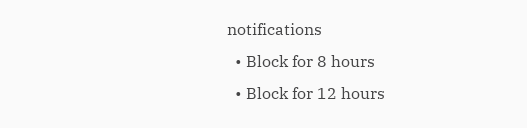notifications
  • Block for 8 hours
  • Block for 12 hours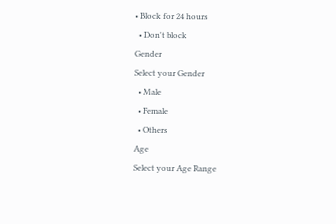• Block for 24 hours
  • Don't block
Gender
Select your Gender
  • Male
  • Female
  • Others
Age
Select your Age Range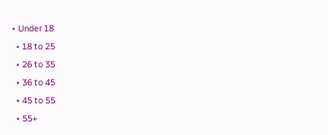• Under 18
  • 18 to 25
  • 26 to 35
  • 36 to 45
  • 45 to 55
  • 55+